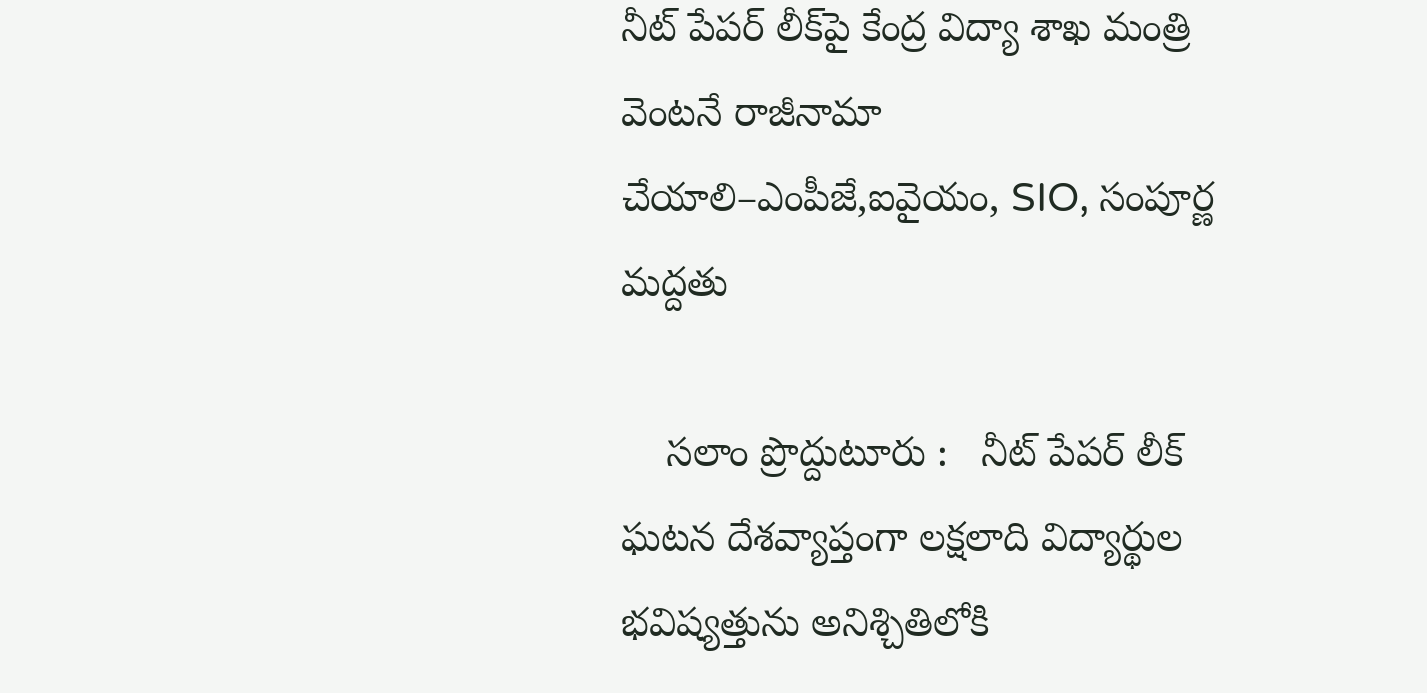నీట్ పేపర్ లీక్‌పై కేంద్ర విద్యా శాఖ మంత్రి వెంటనే రాజీనామా చేయాలి–ఎంపీజే,ఐవైయం, SIO, సంపూర్ణ మద్దతు

    సలాం ప్రొద్దుటూరు :   నీట్ పేపర్ లీక్ ఘటన దేశవ్యాప్తంగా లక్షలాది విద్యార్థుల భవిష్యత్తును అనిశ్చితిలోకి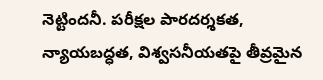నెట్టిందనీ. పరీక్షల పారదర్శకత, న్యాయబద్ధత, విశ్వసనీయతపై తీవ్రమైన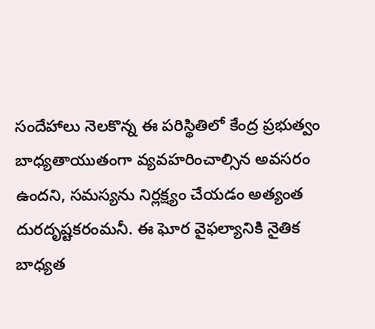సందేహాలు నెలకొన్న ఈ పరిస్థితిలో కేంద్ర ప్రభుత్వం బాధ్యతాయుతంగా వ్యవహరించాల్సిన అవసరం ఉందని, సమస్యను నిర్లక్ష్యం చేయడం అత్యంత దురదృష్టకరంమనీ. ఈ ఘోర వైఫల్యానికి నైతిక బాధ్యత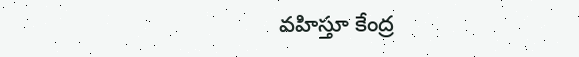వహిస్తూ కేంద్ర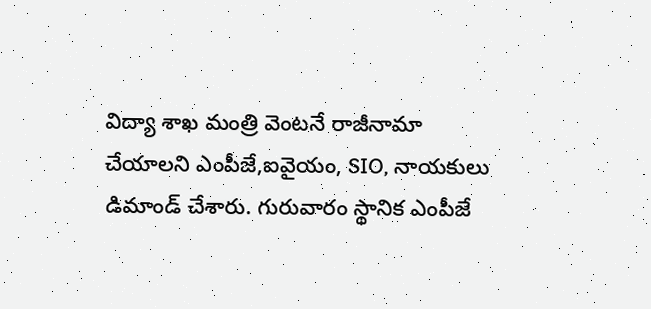విద్యా శాఖ మంత్రి వెంటనే రాజీనామా చేయాలని ఎంపీజే,ఐవైయం, SIO, నాయకులు డిమాండ్ చేశారు. గురువారం స్థానిక ఎంపీజే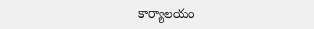కార్యాలయం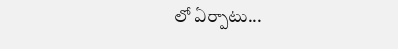లో ఏర్పాటు...